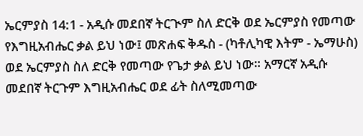ኤርምያስ 14:1 - አዲሱ መደበኛ ትርጒም ስለ ድርቅ ወደ ኤርምያስ የመጣው የእግዚአብሔር ቃል ይህ ነው፤ መጽሐፍ ቅዱስ - (ካቶሊካዊ እትም - ኤማሁስ) ወደ ኤርምያስ ስለ ድርቅ የመጣው የጌታ ቃል ይህ ነው። አማርኛ አዲሱ መደበኛ ትርጉም እግዚአብሔር ወደ ፊት ስለሚመጣው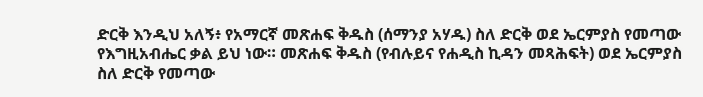ድርቅ እንዲህ አለኝ፥ የአማርኛ መጽሐፍ ቅዱስ (ሰማንያ አሃዱ) ስለ ድርቅ ወደ ኤርምያስ የመጣው የእግዚአብሔር ቃል ይህ ነው። መጽሐፍ ቅዱስ (የብሉይና የሐዲስ ኪዳን መጻሕፍት) ወደ ኤርምያስ ስለ ድርቅ የመጣው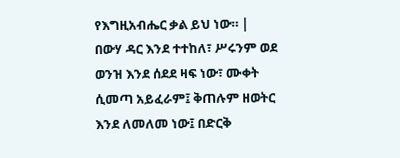የእግዚአብሔር ቃል ይህ ነው። |
በውሃ ዳር እንደ ተተከለ፣ ሥሩንም ወደ ወንዝ እንደ ሰደደ ዛፍ ነው፣ ሙቀት ሲመጣ አይፈራም፤ ቅጠሉም ዘወትር እንደ ለመለመ ነው፤ በድርቅ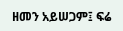ዘመን አይሠጋም፤ ፍሬ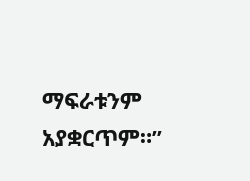ማፍራቱንም አያቋርጥም።”